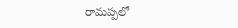రామప్పలో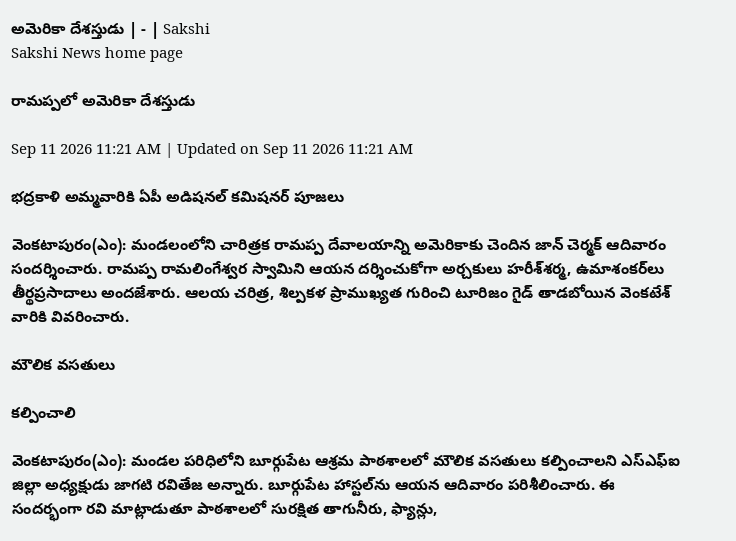అమెరికా దేశస్తుడు | - | Sakshi
Sakshi News home page

రామప్పలో అమెరికా దేశస్తుడు

Sep 11 2026 11:21 AM | Updated on Sep 11 2026 11:21 AM

భద్రకాళి అమ్మవారికి ఏపీ అడిషనల్‌ కమిషనర్‌ పూజలు

వెంకటాపురం(ఎం): మండలంలోని చారిత్రక రామప్ప దేవాలయాన్ని అమెరికాకు చెందిన జాన్‌ చెర్మక్‌ ఆదివారం సందర్శించారు. రామప్ప రామలింగేశ్వర స్వామిని ఆయన దర్శించుకోగా అర్చకులు హరీశ్‌శర్మ, ఉమాశంకర్‌లు తీర్థప్రసాదాలు అందజేశారు. ఆలయ చరిత్ర, శిల్పకళ ప్రాముఖ్యత గురించి టూరిజం గైడ్‌ తాడబోయిన వెంకటేశ్‌ వారికి వివరించారు.

మౌలిక వసతులు

కల్పించాలి

వెంకటాపురం(ఎం): మండల పరిధిలోని బూర్గుపేట ఆశ్రమ పాఠశాలలో మౌలిక వసతులు కల్పించాలని ఎస్‌ఎఫ్‌ఐ జిల్లా అధ్యక్షుడు జాగటి రవితేజ అన్నారు. బూర్గుపేట హాస్టల్‌ను ఆయన ఆదివారం పరిశీలించారు. ఈ సందర్భంగా రవి మాట్లాడుతూ పాఠశాలలో సురక్షిత తాగునీరు, ఫ్యాన్లు,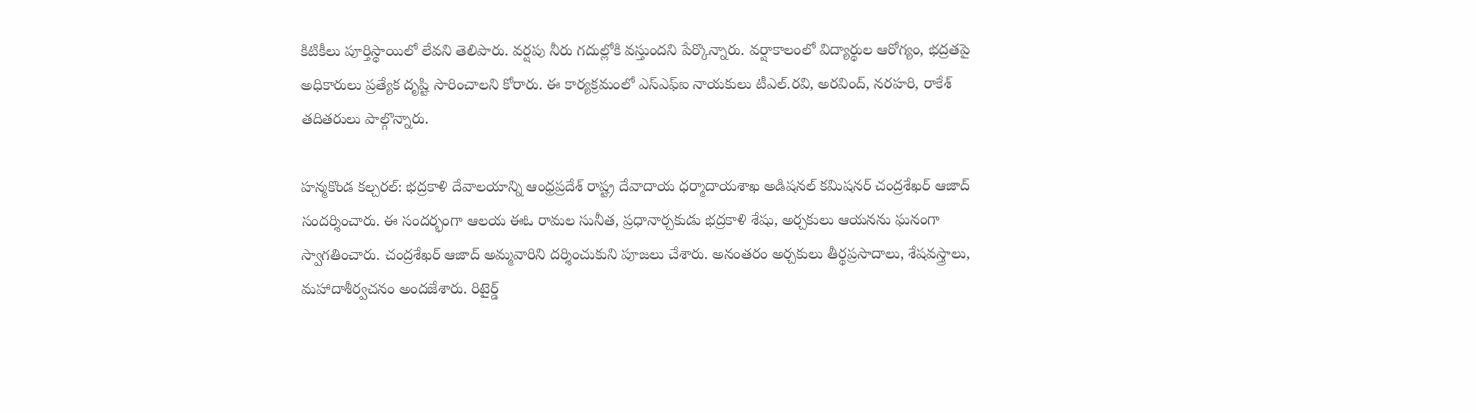కిటికీలు పూర్తిస్థాయిలో లేవని తెలిపారు. వర్షపు నీరు గదుల్లోకి వస్తుందని పేర్కొన్నారు. వర్షాకాలంలో విద్యార్థుల ఆరోగ్యం, భద్రతపై అధికారులు ప్రత్యేక దృష్టి సారించాలని కోరారు. ఈ కార్యక్రమంలో ఎస్‌ఎఫ్‌ఐ నాయకులు టీఎల్‌.రవి, అరవింద్‌, నరహరి, రాకేశ్‌ తదితరులు పాల్గొన్నారు.

హన్మకొండ కల్చరల్‌: భద్రకాళి దేవాలయాన్ని ఆంధ్రప్రదేశ్‌ రాష్ట్ర దేవాదాయ ధర్మాదాయశాఖ అడిషనల్‌ కమిషనర్‌ చంద్రశేఖర్‌ ఆజాద్‌ సందర్శించారు. ఈ సందర్భంగా ఆలయ ఈఓ రామల సునీత, ప్రధానార్చకుడు భద్రకాళి శేషు, అర్చకులు ఆయనను ఘనంగా స్వాగతించారు. చంద్రశేఖర్‌ ఆజాద్‌ అమ్మవారిని దర్శించుకుని పూజలు చేశారు. అనంతరం అర్చకులు తీర్థప్రసాదాలు, శేషవస్త్రాలు, మహాదాశీర్వచనం అందజేశారు. రిటైర్డ్‌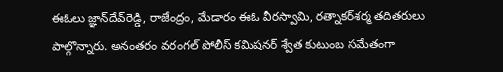ఈఓలు జ్ఞాన్‌దేవ్‌రెడ్డి, రాజేంద్రం, మేడారం ఈఓ వీరస్వామి, రత్నాకర్‌శర్మ తదితరులు పాల్గొన్నారు. అనంతరం వరంగల్‌ పోలీస్‌ కమిషనర్‌ శ్వేత కుటుంబ సమేతంగా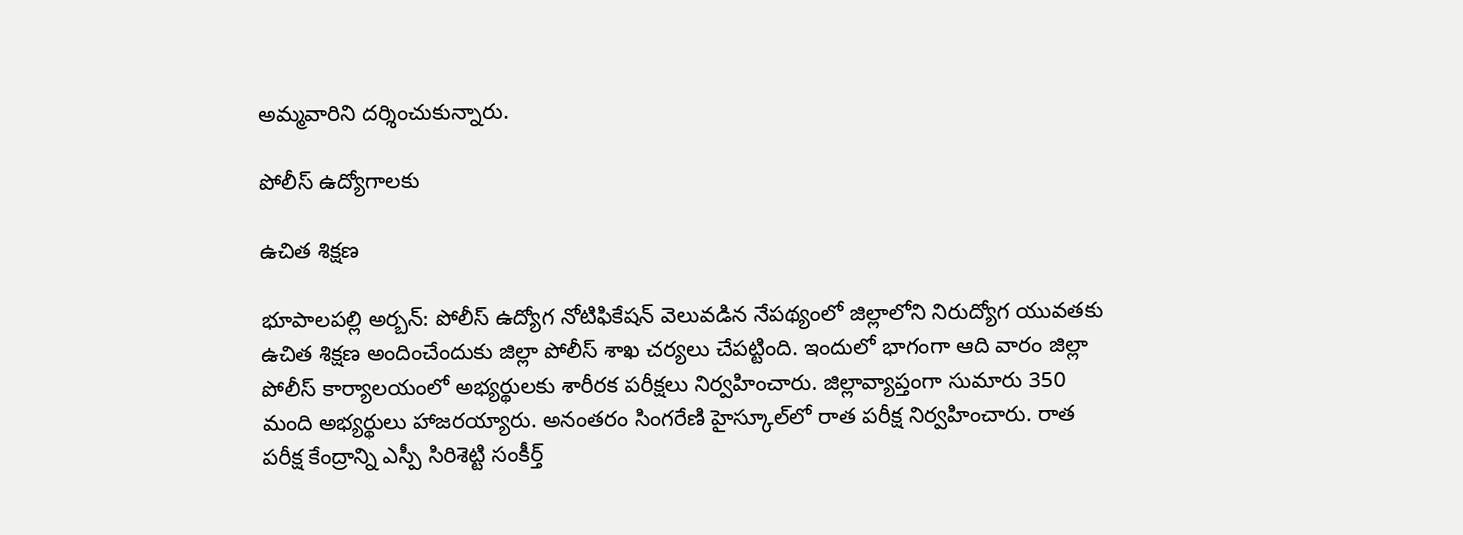అమ్మవారిని దర్శించుకున్నారు.

పోలీస్‌ ఉద్యోగాలకు

ఉచిత శిక్షణ

భూపాలపల్లి అర్బన్‌: పోలీస్‌ ఉద్యోగ నోటిఫికేషన్‌ వెలువడిన నేపథ్యంలో జిల్లాలోని నిరుద్యోగ యువతకు ఉచిత శిక్షణ అందించేందుకు జిల్లా పోలీస్‌ శాఖ చర్యలు చేపట్టింది. ఇందులో భాగంగా ఆది వారం జిల్లా పోలీస్‌ కార్యాలయంలో అభ్యర్థులకు శారీరక పరీక్షలు నిర్వహించారు. జిల్లావ్యాప్తంగా సుమారు 350 మంది అభ్యర్థులు హాజరయ్యారు. అనంతరం సింగరేణి హైస్కూల్‌లో రాత పరీక్ష నిర్వహించారు. రాత పరీక్ష కేంద్రాన్ని ఎస్పీ సిరిశెట్టి సంకీర్త్‌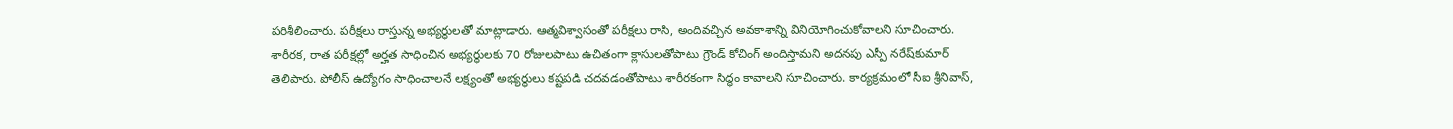పరిశీలించారు. పరీక్షలు రాస్తున్న అభ్యర్థులతో మాట్లాడారు. ఆత్మవిశ్వాసంతో పరీక్షలు రాసి, అందివచ్చిన అవకాశాన్ని వినియోగించుకోవాలని సూచించారు. శారీరక, రాత పరీక్షల్లో అర్హత సాధించిన అభ్యర్థులకు 70 రోజులపాటు ఉచితంగా క్లాసులతోపాటు గ్రౌండ్‌ కోచింగ్‌ అందిస్తామని అదనపు ఎస్పీ నరేష్‌కుమార్‌ తెలిపారు. పోలీస్‌ ఉద్యోగం సాధించాలనే లక్ష్యంతో అభ్యర్థులు కష్టపడి చదవడంతోపాటు శారీరకంగా సిద్ధం కావాలని సూచించారు. కార్యక్రమంలో సీఐ శ్రీనివాస్‌,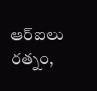ఆర్‌ఐలు రత్నం,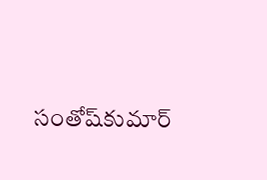సంతోష్‌కుమార్‌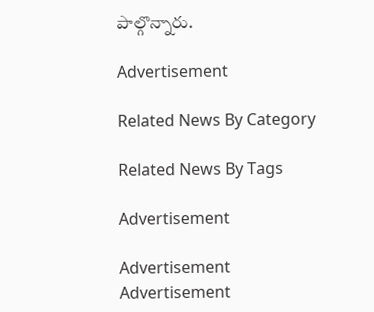పాల్గొన్నారు.

Advertisement

Related News By Category

Related News By Tags

Advertisement

Advertisement
Advertisement